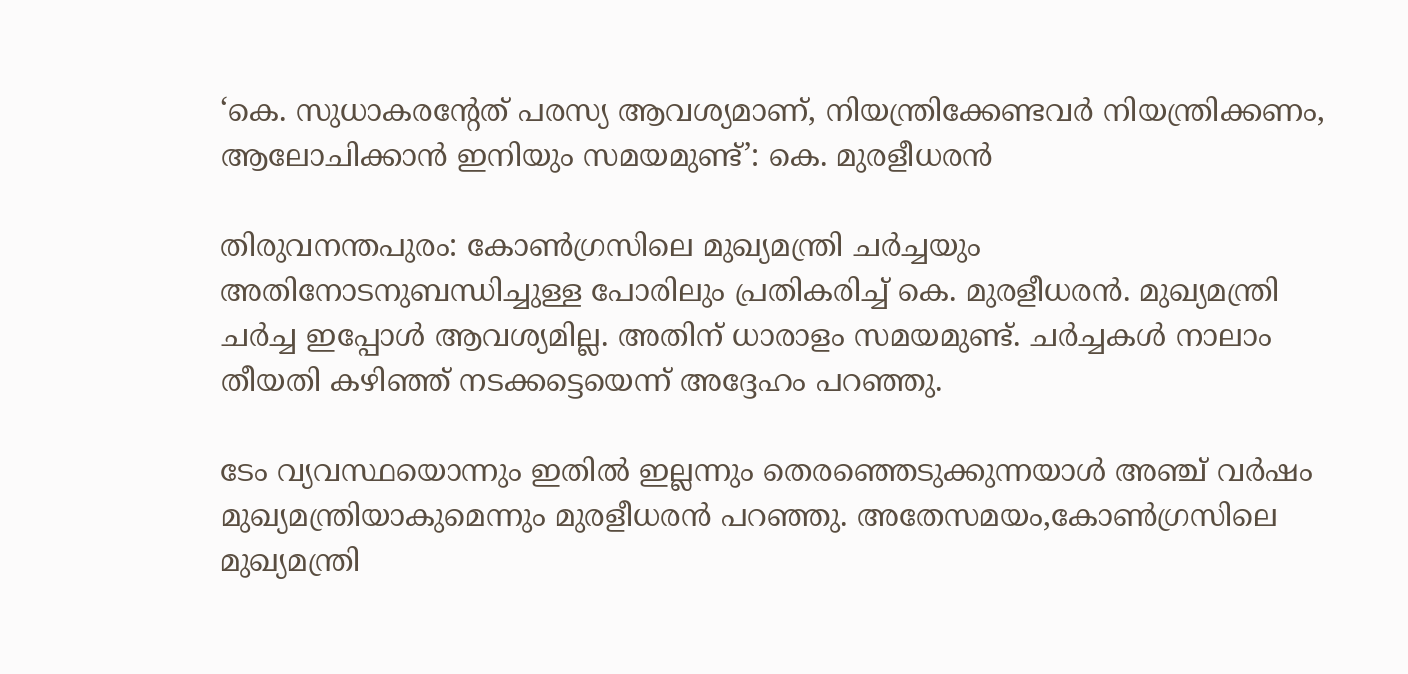‘കെ. സുധാകരന്‍റേത് പരസ്യ ആവശ്യമാണ്, നിയന്ത്രിക്കേണ്ടവർ നിയന്ത്രിക്കണം, ആലോചിക്കാൻ ഇനിയും സമയമുണ്ട്’: കെ. മുരളീധരൻ

തിരുവനന്തപുരം: കോൺഗ്രസിലെ മുഖ്യമന്ത്രി ചർച്ചയും അതിനോടനുബന്ധിച്ചുള്ള പോരിലും പ്രതികരിച്ച് കെ. മുരളീധരൻ. മുഖ്യമന്ത്രി ചർച്ച ഇപ്പോൾ ആവശ്യമില്ല. അതിന് ധാരാളം സമയമുണ്ട്. ചർച്ചകൾ നാലാം തീയതി കഴിഞ്ഞ് നടക്കട്ടെയെന്ന് അദ്ദേഹം പറഞ്ഞു.

ടേം വ്യവസ്ഥയൊന്നും ഇതിൽ ഇല്ലന്നും തെരഞ്ഞെടുക്കുന്നയാൾ അഞ്ച് വർഷം മുഖ്യമന്ത്രിയാകുമെന്നും മുരളീധരൻ പറഞ്ഞു. അതേസമയം,കോൺഗ്രസിലെ മുഖ്യമന്ത്രി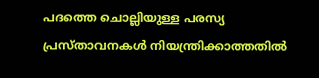പദത്തെ ചൊല്ലിയുള്ള പരസ്യ പ്രസ്താവനകൾ നിയന്ത്രിക്കാത്തതിൽ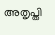അതൃപ്തി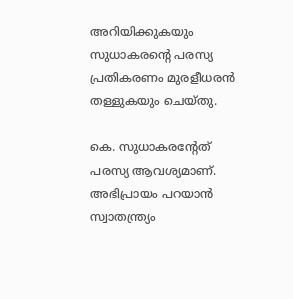അറിയിക്കുകയും സുധാകരന്‍റെ പരസ്യ പ്രതികരണം മുരളീധരൻ തള്ളുകയും ചെയ്തു.

കെ. സുധാകരന്‍റേത് പരസ്യ ആവശ്യമാണ്. അഭിപ്രായം പറയാൻ സ്വാതന്ത്ര്യം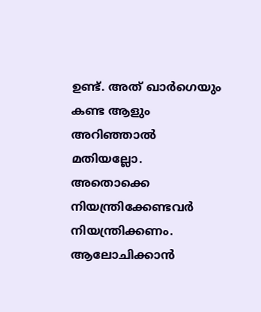ഉണ്ട്. അത് ഖാർഗെയും കണ്ട ആളും അറിഞ്ഞാൽ മതിയല്ലോ. അതൊക്കെ നിയന്ത്രിക്കേണ്ടവർ നിയന്ത്രിക്കണം. ആലോചിക്കാൻ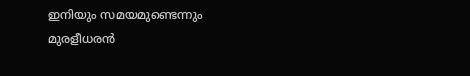ഇനിയും സമയമുണ്ടെന്നും മുരളീധരൻ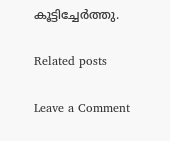കൂട്ടിച്ചേർത്തു.

Related posts

Leave a Comment